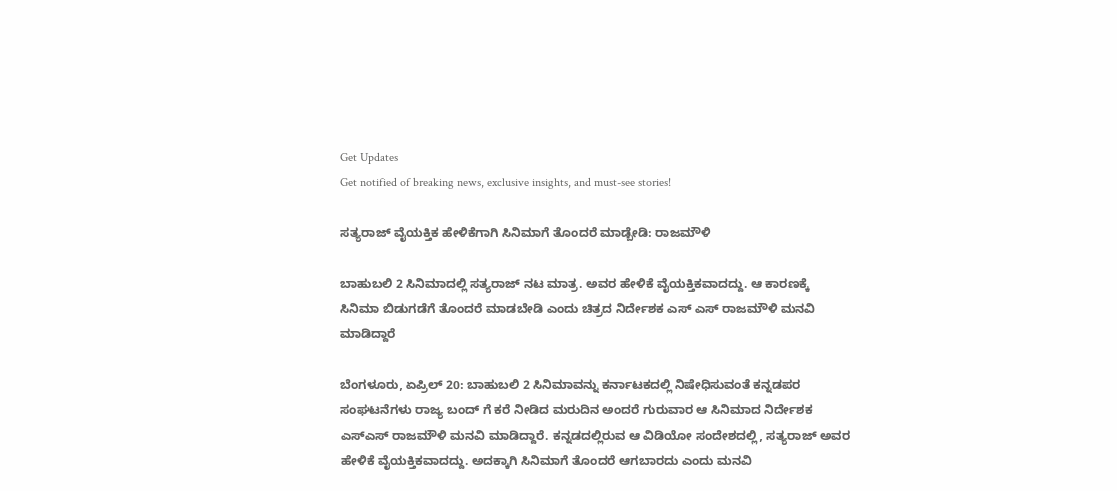Get Updates
Get notified of breaking news, exclusive insights, and must-see stories!

ಸತ್ಯರಾಜ್ ವೈಯಕ್ತಿಕ ಹೇಳಿಕೆಗಾಗಿ ಸಿನಿಮಾಗೆ ತೊಂದರೆ ಮಾಡ್ಬೇಡಿ: ರಾಜಮೌಳಿ

ಬಾಹುಬಲಿ 2 ಸಿನಿಮಾದಲ್ಲಿ ಸತ್ಯರಾಜ್ ನಟ ಮಾತ್ರ. ಅವರ ಹೇಳಿಕೆ ವೈಯಕ್ತಿಕವಾದದ್ದು. ಆ ಕಾರಣಕ್ಕೆ ಸಿನಿಮಾ ಬಿಡುಗಡೆಗೆ ತೊಂದರೆ ಮಾಡಬೇಡಿ ಎಂದು ಚಿತ್ರದ ನಿರ್ದೇಶಕ ಎಸ್ ಎಸ್ ರಾಜಮೌಳಿ ಮನವಿ ಮಾಡಿದ್ದಾರೆ

ಬೆಂಗಳೂರು, ಏಪ್ರಿಲ್ 20: ಬಾಹುಬಲಿ 2 ಸಿನಿಮಾವನ್ನು ಕರ್ನಾಟಕದಲ್ಲಿ ನಿಷೇಧಿಸುವಂತೆ ಕನ್ನಡಪರ ಸಂಘಟನೆಗಳು ರಾಜ್ಯ ಬಂದ್ ಗೆ ಕರೆ ನೀಡಿದ ಮರುದಿನ ಅಂದರೆ ಗುರುವಾರ ಆ ಸಿನಿಮಾದ ನಿರ್ದೇಶಕ ಎಸ್ಎಸ್ ರಾಜಮೌಳಿ ಮನವಿ ಮಾಡಿದ್ದಾರೆ. ಕನ್ನಡದಲ್ಲಿರುವ ಆ ವಿಡಿಯೋ ಸಂದೇಶದಲ್ಲಿ, ಸತ್ಯರಾಜ್ ಅವರ ಹೇಳಿಕೆ ವೈಯಕ್ತಿಕವಾದದ್ದು. ಅದಕ್ಕಾಗಿ ಸಿನಿಮಾಗೆ ತೊಂದರೆ ಆಗಬಾರದು ಎಂದು ಮನವಿ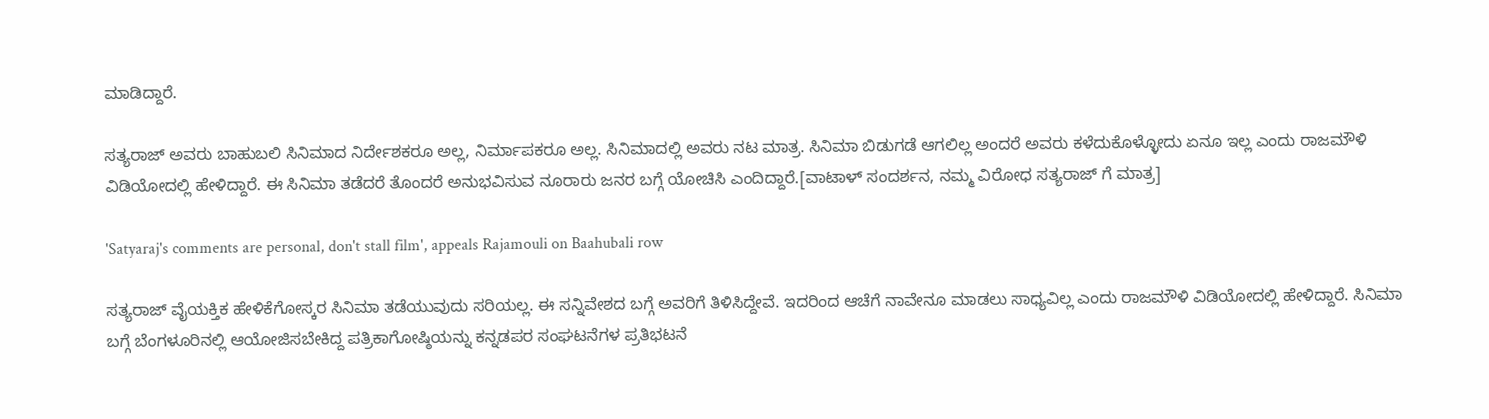ಮಾಡಿದ್ದಾರೆ.

ಸತ್ಯರಾಜ್ ಅವರು ಬಾಹುಬಲಿ ಸಿನಿಮಾದ ನಿರ್ದೇಶಕರೂ ಅಲ್ಲ, ನಿರ್ಮಾಪಕರೂ ಅಲ್ಲ. ಸಿನಿಮಾದಲ್ಲಿ ಅವರು ನಟ ಮಾತ್ರ. ಸಿನಿಮಾ ಬಿಡುಗಡೆ ಆಗಲಿಲ್ಲ ಅಂದರೆ ಅವರು ಕಳೆದುಕೊಳ್ಳೋದು ಏನೂ ಇಲ್ಲ ಎಂದು ರಾಜಮೌಳಿ ವಿಡಿಯೋದಲ್ಲಿ ಹೇಳಿದ್ದಾರೆ. ಈ ಸಿನಿಮಾ ತಡೆದರೆ ತೊಂದರೆ ಅನುಭವಿಸುವ ನೂರಾರು ಜನರ ಬಗ್ಗೆ ಯೋಚಿಸಿ ಎಂದಿದ್ದಾರೆ.[ವಾಟಾಳ್ ಸಂದರ್ಶನ, ನಮ್ಮ ವಿರೋಧ ಸತ್ಯರಾಜ್ ಗೆ ಮಾತ್ರ]

'Satyaraj's comments are personal, don't stall film', appeals Rajamouli on Baahubali row

ಸತ್ಯರಾಜ್ ವೈಯಕ್ತಿಕ ಹೇಳಿಕೆಗೋಸ್ಕರ ಸಿನಿಮಾ ತಡೆಯುವುದು ಸರಿಯಲ್ಲ. ಈ ಸನ್ನಿವೇಶದ ಬಗ್ಗೆ ಅವರಿಗೆ ತಿಳಿಸಿದ್ದೇವೆ. ಇದರಿಂದ ಆಚೆಗೆ ನಾವೇನೂ ಮಾಡಲು ಸಾಧ್ಯವಿಲ್ಲ ಎಂದು ರಾಜಮೌಳಿ ವಿಡಿಯೋದಲ್ಲಿ ಹೇಳಿದ್ದಾರೆ. ಸಿನಿಮಾ ಬಗ್ಗೆ ಬೆಂಗಳೂರಿನಲ್ಲಿ ಆಯೋಜಿಸಬೇಕಿದ್ದ ಪತ್ರಿಕಾಗೋಷ್ಠಿಯನ್ನು ಕನ್ನಡಪರ ಸಂಘಟನೆಗಳ ಪ್ರತಿಭಟನೆ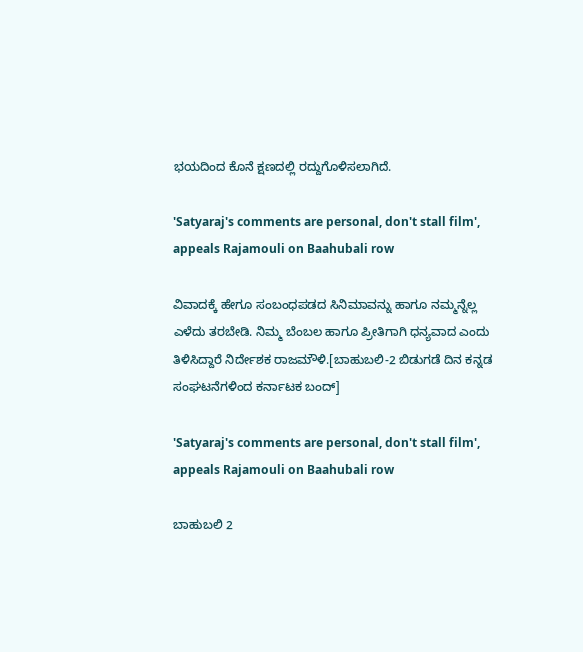ಭಯದಿಂದ ಕೊನೆ ಕ್ಷಣದಲ್ಲಿ ರದ್ದುಗೊಳಿಸಲಾಗಿದೆ.

'Satyaraj's comments are personal, don't stall film', appeals Rajamouli on Baahubali row

ವಿವಾದಕ್ಕೆ ಹೇಗೂ ಸಂಬಂಧಪಡದ ಸಿನಿಮಾವನ್ನು ಹಾಗೂ ನಮ್ಮನ್ನೆಲ್ಲ ಎಳೆದು ತರಬೇಡಿ. ನಿಮ್ಮ ಬೆಂಬಲ ಹಾಗೂ ಪ್ರೀತಿಗಾಗಿ ಧನ್ಯವಾದ ಎಂದು ತಿಳಿಸಿದ್ದಾರೆ ನಿರ್ದೇಶಕ ರಾಜಮೌಳಿ.[ಬಾಹುಬಲಿ-2 ಬಿಡುಗಡೆ ದಿನ ಕನ್ನಡ ಸಂಘಟನೆಗಳಿಂದ ಕರ್ನಾಟಕ ಬಂದ್]

'Satyaraj's comments are personal, don't stall film', appeals Rajamouli on Baahubali row

ಬಾಹುಬಲಿ 2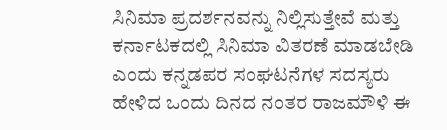ಸಿನಿಮಾ ಪ್ರದರ್ಶನವನ್ನು ನಿಲ್ಲಿಸುತ್ತೇವೆ ಮತ್ತು ಕರ್ನಾಟಕದಲ್ಲಿ ಸಿನಿಮಾ ವಿತರಣೆ ಮಾಡಬೇಡಿ ಎಂದು ಕನ್ನಡಪರ ಸಂಘಟನೆಗಳ ಸದಸ್ಯರು ಹೇಳಿದ ಒಂದು ದಿನದ ನಂತರ ರಾಜಮೌಳಿ ಈ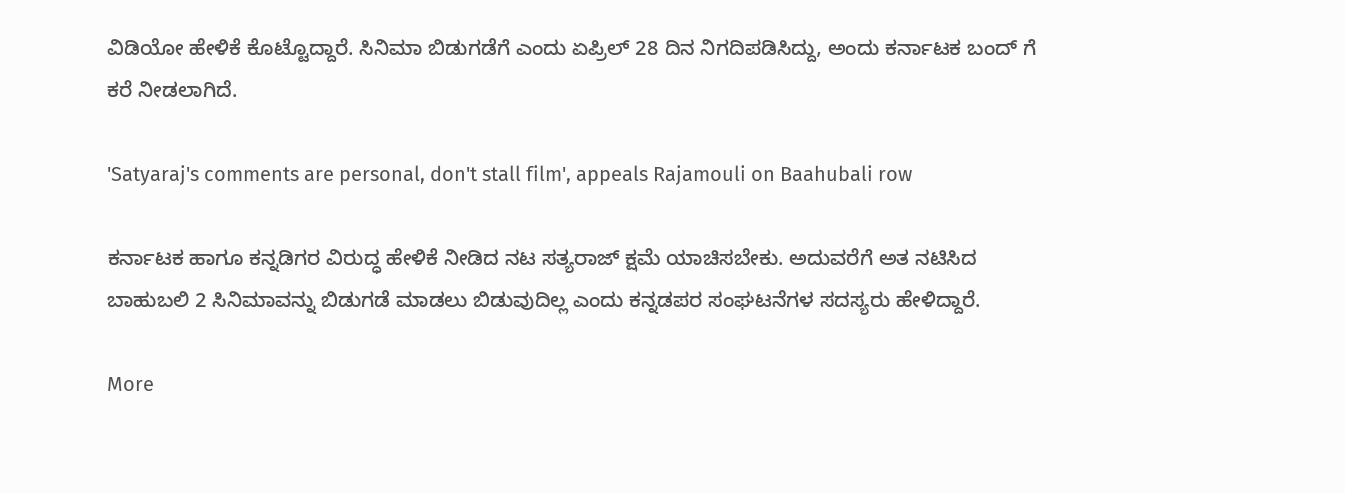ವಿಡಿಯೋ ಹೇಳಿಕೆ ಕೊಟ್ಟೊದ್ದಾರೆ. ಸಿನಿಮಾ ಬಿಡುಗಡೆಗೆ ಎಂದು ಏಪ್ರಿಲ್ 28 ದಿನ ನಿಗದಿಪಡಿಸಿದ್ದು, ಅಂದು ಕರ್ನಾಟಕ ಬಂದ್ ಗೆ ಕರೆ ನೀಡಲಾಗಿದೆ.

'Satyaraj's comments are personal, don't stall film', appeals Rajamouli on Baahubali row

ಕರ್ನಾಟಕ ಹಾಗೂ ಕನ್ನಡಿಗರ ವಿರುದ್ಧ ಹೇಳಿಕೆ ನೀಡಿದ ನಟ ಸತ್ಯರಾಜ್ ಕ್ಷಮೆ ಯಾಚಿಸಬೇಕು. ಅದುವರೆಗೆ ಅತ ನಟಿಸಿದ ಬಾಹುಬಲಿ 2 ಸಿನಿಮಾವನ್ನು ಬಿಡುಗಡೆ ಮಾಡಲು ಬಿಡುವುದಿಲ್ಲ ಎಂದು ಕನ್ನಡಪರ ಸಂಘಟನೆಗಳ ಸದಸ್ಯರು ಹೇಳಿದ್ದಾರೆ.

More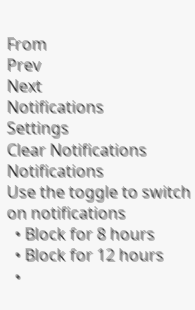From
Prev
Next
Notifications
Settings
Clear Notifications
Notifications
Use the toggle to switch on notifications
  • Block for 8 hours
  • Block for 12 hours
  •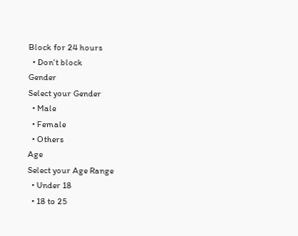Block for 24 hours
  • Don't block
Gender
Select your Gender
  • Male
  • Female
  • Others
Age
Select your Age Range
  • Under 18
  • 18 to 25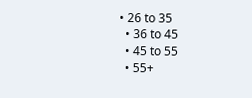• 26 to 35
  • 36 to 45
  • 45 to 55
  • 55+